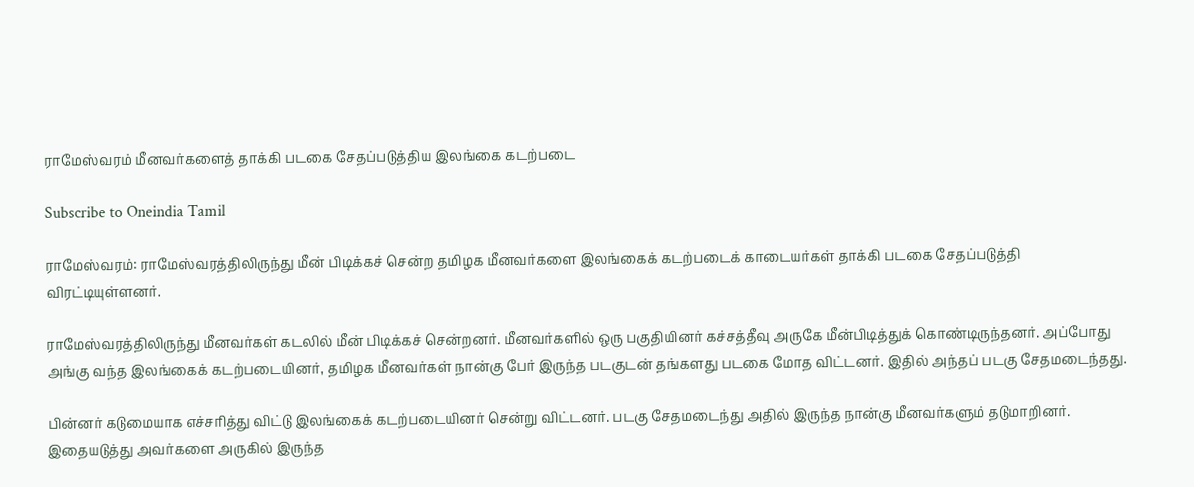ராமேஸ்வரம் மீனவர்களைத் தாக்கி படகை சேதப்படுத்திய இலங்கை கடற்படை

Subscribe to Oneindia Tamil

ராமேஸ்வரம்: ராமேஸ்வரத்திலிருந்து மீன் பிடிக்கச் சென்ற தமிழக மீனவர்களை இலங்கைக் கடற்படைக் காடையர்கள் தாக்கி படகை சேதப்படுத்தி விரட்டியுள்ளனர்.

ராமேஸ்வரத்திலிருந்து மீனவர்கள் கடலில் மீன் பிடிக்கச் சென்றனர். மீனவர்களில் ஒரு பகுதியினர் கச்சத்தீவு அருகே மீன்பிடித்துக் கொண்டிருந்தனர். அப்போது அங்கு வந்த இலங்கைக் கடற்படையினர், தமிழக மீனவர்கள் நான்கு பேர் இருந்த படகுடன் தங்களது படகை மோத விட்டனர். இதில் அந்தப் படகு சேதமடைந்தது.

பின்னர் கடுமையாக எச்சரித்து விட்டு இலங்கைக் கடற்படையினர் சென்று விட்டனர். படகு சேதமடைந்து அதில் இருந்த நான்கு மீனவர்களும் தடுமாறினர். இதையடுத்து அவர்களை அருகில் இருந்த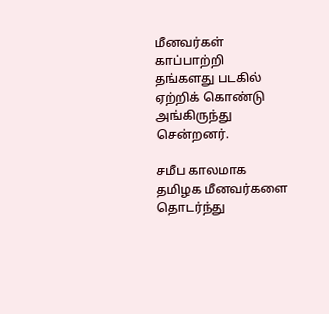மீனவர்கள் காப்பாற்றி தங்களது படகில் ஏற்றிக் கொண்டு அங்கிருந்து சென்றனர்.

சமீப காலமாக தமிழக மீனவர்களை தொடர்ந்து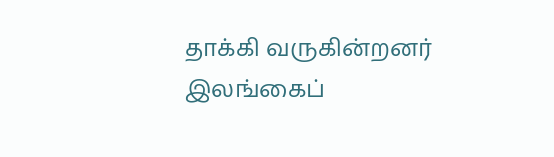தாக்கி வருகின்றனர் இலங்கைப்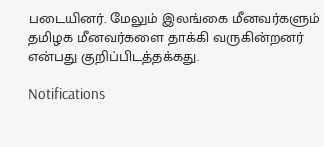படையினர். மேலும் இலங்கை மீனவர்களும் தமிழக மீனவர்களை தாக்கி வருகின்றனர் என்பது குறிப்பிடத்தக்கது.

Notifications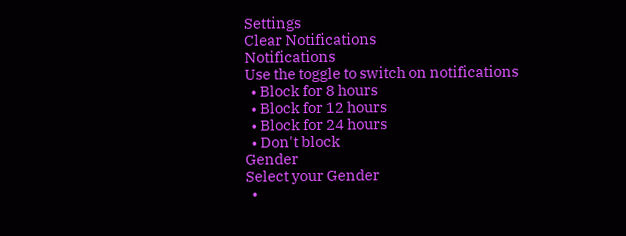Settings
Clear Notifications
Notifications
Use the toggle to switch on notifications
  • Block for 8 hours
  • Block for 12 hours
  • Block for 24 hours
  • Don't block
Gender
Select your Gender
  •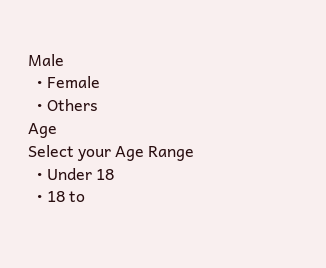Male
  • Female
  • Others
Age
Select your Age Range
  • Under 18
  • 18 to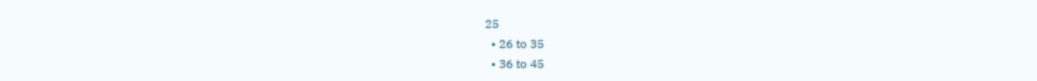25
  • 26 to 35
  • 36 to 45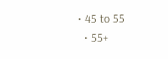• 45 to 55
  • 55+